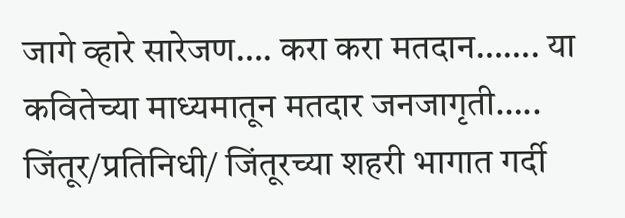जागे व्हारे सारेजण…. करा करा मतदान……. या कवितेच्या माध्यमातून मतदार जनजागृती…..
जिंतूर/प्रतिनिधी/ जिंतूरच्या शहरी भागात गर्दी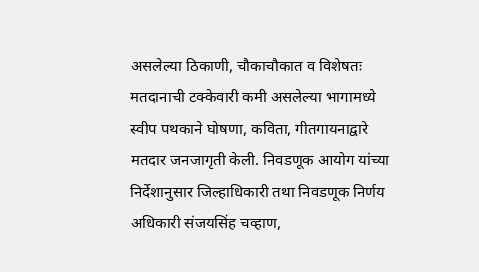असलेल्या ठिकाणी, चौकाचौकात व विशेषतः मतदानाची टक्केवारी कमी असलेल्या भागामध्ये स्वीप पथकाने घोषणा, कविता, गीतगायनाद्वारे मतदार जनजागृती केली. निवडणूक आयोग यांच्या निर्देशानुसार जिल्हाधिकारी तथा निवडणूक निर्णय अधिकारी संजयसिंह चव्हाण,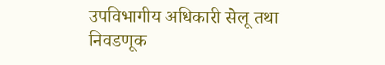उपविभागीय अधिकारी सेलू तथा निवडणूक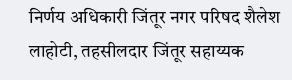निर्णय अधिकारी जिंतूर नगर परिषद शैलेश लाहोटी, तहसीलदार जिंतूर सहाय्यक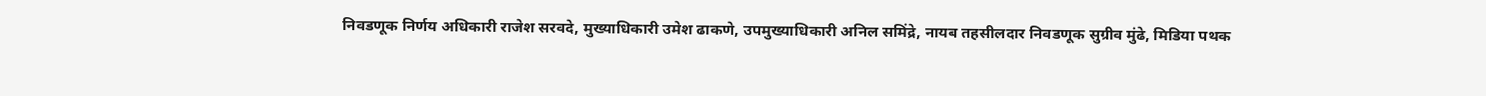निवडणूक निर्णय अधिकारी राजेश सरवदे, मुख्याधिकारी उमेश ढाकणे, उपमुख्याधिकारी अनिल समिंद्रे, नायब तहसीलदार निवडणूक सुग्रीव मुंढे, मिडिया पथक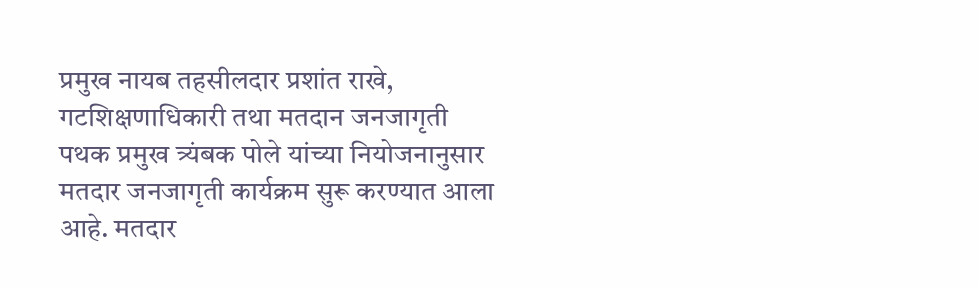प्रमुख नायब तहसीलदार प्रशांत राखे, गटशिक्षणाधिकारी तथा मतदान जनजागृती पथक प्रमुख त्र्यंबक पोले यांच्या नियोजनानुसार मतदार जनजागृती कार्यक्रम सुरू करण्यात आला आहे. मतदार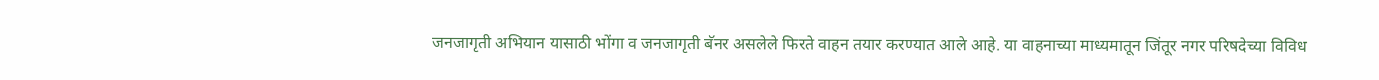जनजागृती अभियान यासाठी भोंगा व जनजागृती बॅनर असलेले फिरते वाहन तयार करण्यात आले आहे. या वाहनाच्या माध्यमातून जिंतूर नगर परिषदेच्या विविध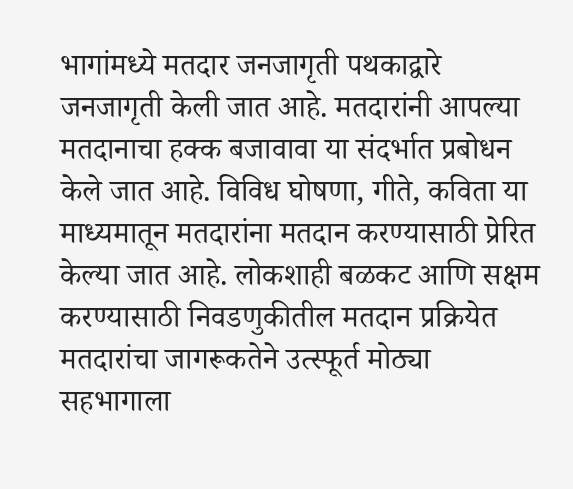भागांमध्ये मतदार जनजागृती पथकाद्वारे जनजागृती केली जात आहे. मतदारांनी आपल्या मतदानाचा हक्क बजावावा या संदर्भात प्रबोधन केले जात आहे. विविध घोषणा, गीते, कविता या माध्यमातून मतदारांना मतदान करण्यासाठी प्रेरित केल्या जात आहे. लोकशाही बळकट आणि सक्षम करण्यासाठी निवडणुकीतील मतदान प्रक्रियेत मतदारांचा जागरूकतेने उत्स्फूर्त मोठ्या सहभागाला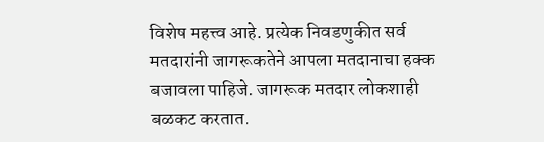विशेष महत्त्व आहे. प्रत्येक निवडणुकीत सर्व मतदारांनी जागरूकतेने आपला मतदानाचा हक्क बजावला पाहिजे. जागरूक मतदार लोकशाही बळकट करतात.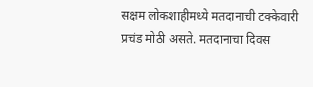सक्षम लोकशाहीमध्ये मतदानाची टक्केवारी प्रचंड मोठी असते. मतदानाचा दिवस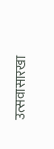उत्सवासारखा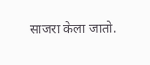साजरा केला जातो.